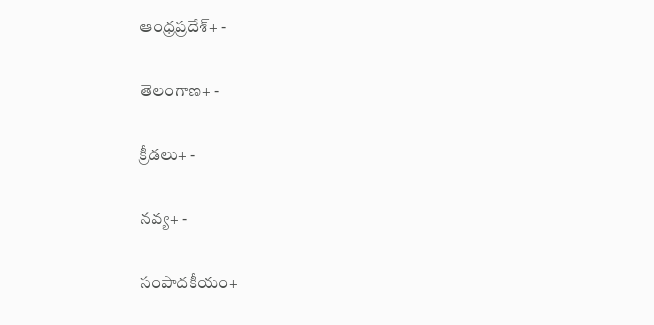ఆంధ్రప్రదేశ్+ -

తెలంగాణ+ -

క్రీడలు+ -

నవ్య+ -

సంపాదకీయం+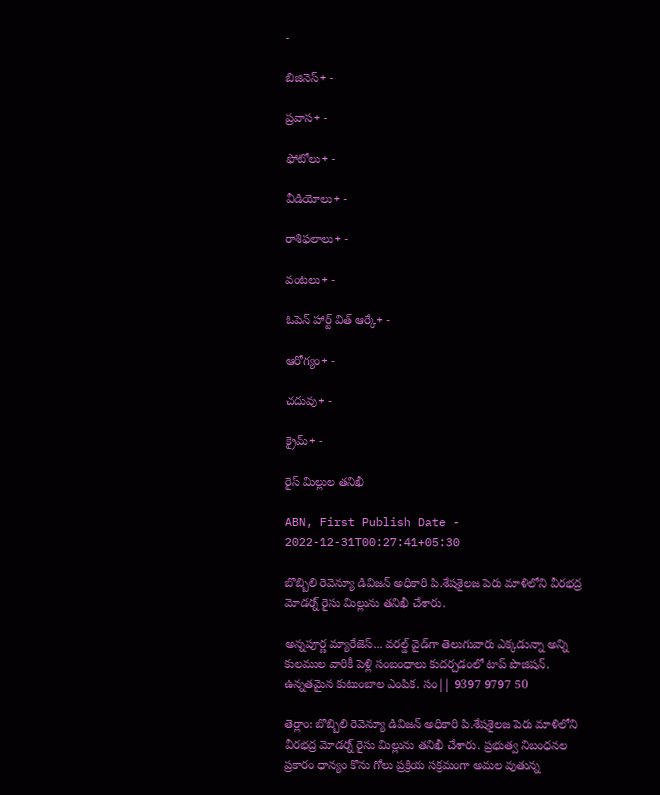-

బిజినెస్+ -

ప్రవాస+ -

ఫోటోలు+ -

వీడియోలు+ -

రాశిఫలాలు+ -

వంటలు+ -

ఓపెన్ హార్ట్ విత్ ఆర్కే+ -

ఆరోగ్యం+ -

చదువు+ -

క్రైమ్+ -

రైస్‌ మిల్లుల తనిఖీ

ABN, First Publish Date - 2022-12-31T00:27:41+05:30

బొబ్బిలి రెవెన్యూ డివిజన్‌ అధికారి పి.శేషశైలజ పెరు మాళిలోని వీరభద్ర మోడర్న్‌ రైసు మిల్లును తనిఖీ చేశారు.

అన్నపూర్ణ మ్యారేజెస్... వరల్డ్ వైడ్‌గా తెలుగువారు ఎక్కడున్నా అన్ని కులముల వారికీ పెళ్లి సంబంధాలు కుదర్చడంలో టాప్ పొజిషన్. ఉన్నతమైన కుటుంబాల ఎంపిక. సం|| 9397 9797 50

తెర్లాం: బొబ్బిలి రెవెన్యూ డివిజన్‌ అధికారి పి.శేషశైలజ పెరు మాళిలోని వీరభద్ర మోడర్న్‌ రైసు మిల్లును తనిఖీ చేశారు. ప్రభుత్వ నిబంధనల ప్రకారం ధాన్యం కొను గోలు ప్రక్రియ సక్రమంగా అమల వుతున్న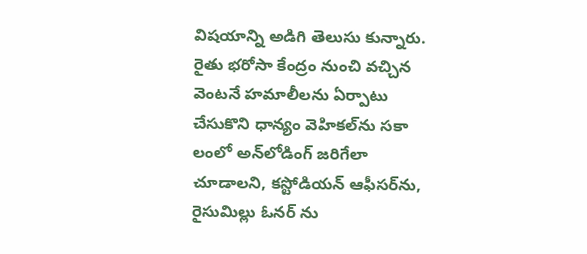విషయాన్ని అడిగి తెలుసు కున్నారు. రైతు భరోసా కేంద్రం నుంచి వచ్చిన వెంటనే హమాలీలను ఏర్పాటు చేసుకొని ధాన్యం వెహికల్‌ను సకా లంలో అన్‌లోడింగ్‌ జరిగేలా చూడాలని, కస్టోడియన్‌ ఆఫీసర్‌ను, రైసుమిల్లు ఓనర్‌ ను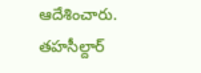ఆదేశించారు. తహసీల్దార్‌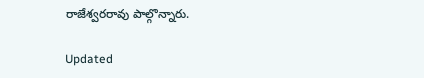రాజేశ్వరరావు పాల్గొన్నారు.

Updated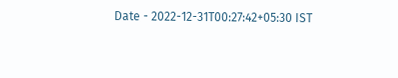Date - 2022-12-31T00:27:42+05:30 IST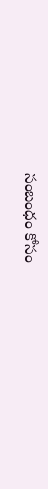సంబంధం కోసం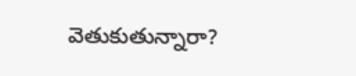వెతుకుతున్నారా?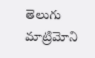తెలుగు మాట్రిమోని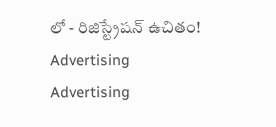లో - రిజిస్ట్రేషన్ ఉచితం!
Advertising
Advertising